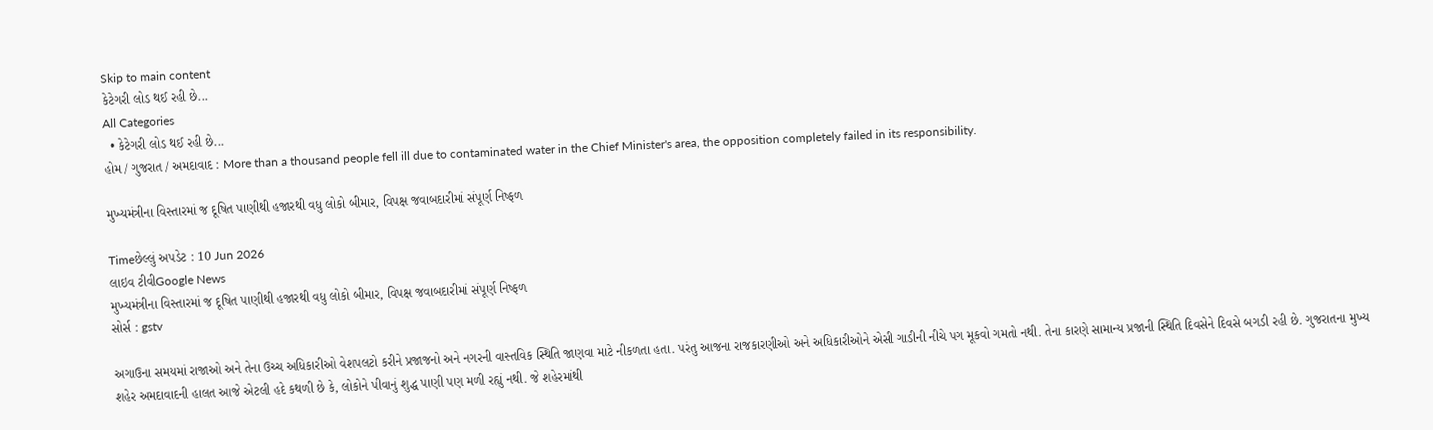Skip to main content
કેટેગરી લોડ થઈ રહી છે...
All Categories
  • કેટેગરી લોડ થઈ રહી છે...
હોમ / ગુજરાત / અમદાવાદ : More than a thousand people fell ill due to contaminated water in the Chief Minister's area, the opposition completely failed in its responsibility.

મુખ્યમંત્રીના વિસ્તારમાં જ દૂષિત પાણીથી હજારથી વધુ લોકો બીમાર, વિપક્ષ જવાબદારીમાં સંપૂર્ણ નિષ્ફળ

Timeછેલ્લું અપડેટ : 10 Jun 2026
લાઇવ ટીવીGoogle News
મુખ્યમંત્રીના વિસ્તારમાં જ દૂષિત પાણીથી હજારથી વધુ લોકો બીમાર, વિપક્ષ જવાબદારીમાં સંપૂર્ણ નિષ્ફળ
સોર્સ : gstv

અગાઉના સમયમાં રાજાઓ અને તેના ઉચ્ચ અધિકારીઓ વેશપલટો કરીને પ્રજાજનો અને નગરની વાસ્તવિક સ્થિતિ જાણવા માટે નીકળતા હતા. પરંતુ આજના રાજકારણીઓ અને અધિકારીઓને એસી ગાડીની નીચે પગ મૂકવો ગમતો નથી. તેના કારણે સામાન્ય પ્રજાની સ્થિતિ દિવસેને દિવસે બગડી રહી છે. ગુજરાતના મુખ્ય શહેર અમદાવાદની હાલત આજે એટલી હદે કથળી છે કે, લોકોને પીવાનું શુદ્ધ પાણી પણ મળી રહ્યું નથી. જે શહેરમાંથી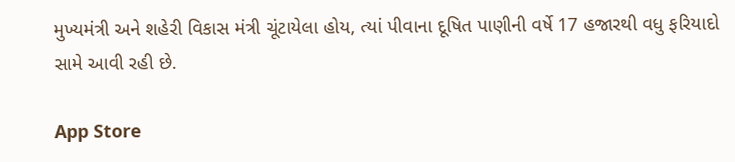મુખ્યમંત્રી અને શહેરી વિકાસ મંત્રી ચૂંટાયેલા હોય, ત્યાં પીવાના દૂષિત પાણીની વર્ષે 17 હજારથી વધુ ફરિયાદો સામે આવી રહી છે.

App Store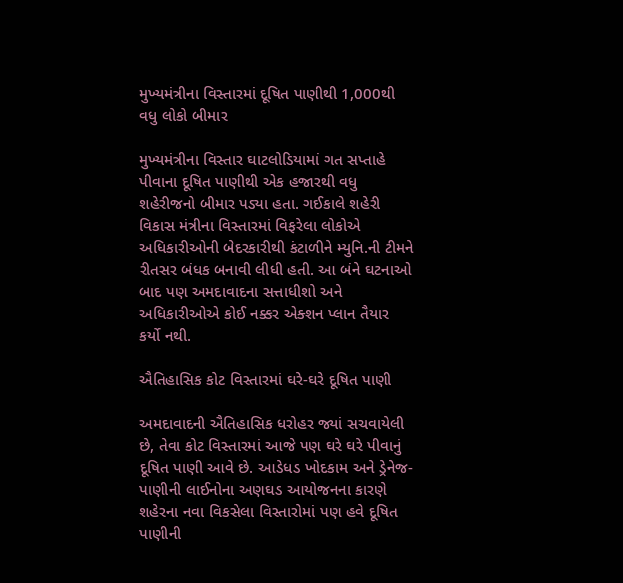મુખ્યમંત્રીના વિસ્તારમાં દૂષિત પાણીથી 1,000થી વધુ લોકો બીમાર

મુખ્યમંત્રીના વિસ્તાર ઘાટલોડિયામાં ગત સપ્તાહે પીવાના દૂષિત પાણીથી એક હજારથી વધુ શહેરીજનો બીમાર પડ્યા હતા. ગઈકાલે શહેરી વિકાસ મંત્રીના વિસ્તારમાં વિફરેલા લોકોએ અધિકારીઓની બેદરકારીથી કંટાળીને મ્યુનિ.ની ટીમને રીતસર બંધક બનાવી લીધી હતી. આ બંને ઘટનાઓ બાદ પણ અમદાવાદના સત્તાધીશો અને અધિકારીઓએ કોઈ નક્કર એક્શન પ્લાન તૈયાર કર્યો નથી.

ઐતિહાસિક કોટ વિસ્તારમાં ઘરે-ઘરે દૂષિત પાણી

અમદાવાદની ઐતિહાસિક ધરોહર જ્યાં સચવાયેલી છે, તેવા કોટ વિસ્તારમાં આજે પણ ઘરે ઘરે પીવાનું દૂષિત પાણી આવે છે. આડેધડ ખોદકામ અને ડ્રેનેજ-પાણીની લાઈનોના અણઘડ આયોજનના કારણે શહેરના નવા વિકસેલા વિસ્તારોમાં પણ હવે દૂષિત પાણીની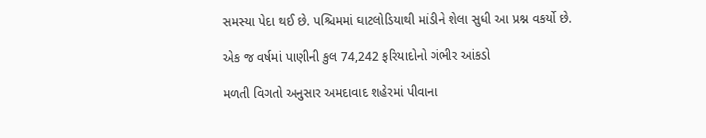સમસ્યા પેદા થઈ છે. પશ્ચિમમાં ઘાટલોડિયાથી માંડીને શેલા સુધી આ પ્રશ્ન વકર્યો છે.

એક જ વર્ષમાં પાણીની કુલ 74,242 ફરિયાદોનો ગંભીર આંકડો

મળતી વિગતો અનુસાર અમદાવાદ શહેરમાં પીવાના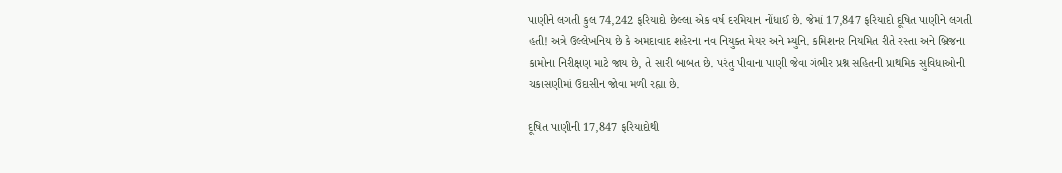પાણીને લગતી કુલ 74,242 ફરિયાદો છેલ્લા એક વર્ષ દરમિયાન નોંધાઈ છે. જેમાં 17,847 ફરિયાદો દૂષિત પાણીને લગતી હતી! અત્રે ઉલ્લેખનિય છે કે અમદાવાદ શહેરના નવ નિયુક્ત મેયર અને મ્યુનિ. કમિશનર નિયમિત રીતે રસ્તા અને બ્રિજના કામોના નિરીક્ષણ માટે જાય છે, તે સારી બાબત છે. પરંતુ પીવાના પાણી જેવા ગંભીર પ્રશ્ન સહિતની પ્રાથમિક સુવિધાઓની ચકાસણીમાં ઉદાસીન જોવા મળી રહ્યા છે.

દૂષિત પાણીની 17,847 ફરિયાદોથી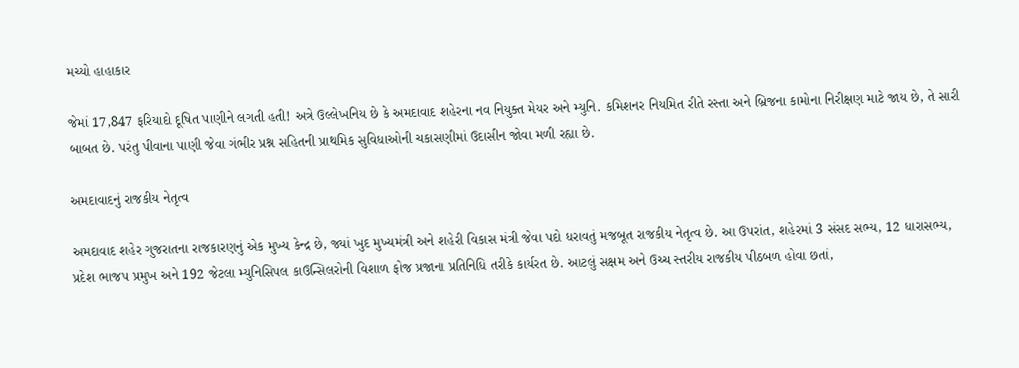મચ્યો હાહાકાર

જેમાં 17,847 ફરિયાદો દૂષિત પાણીને લગતી હતી! અત્રે ઉલ્લેખનિય છે કે અમદાવાદ શહેરના નવ નિયુક્ત મેયર અને મ્યુનિ. કમિશનર નિયમિત રીતે રસ્તા અને બ્રિજના કામોના નિરીક્ષણ માટે જાય છે, તે સારી બાબત છે. પરંતુ પીવાના પાણી જેવા ગંભીર પ્રશ્ન સહિતની પ્રાથમિક સુવિધાઓની ચકાસણીમાં ઉદાસીન જોવા મળી રહ્યા છે.

અમદાવાદનું રાજકીય નેતૃત્વ

અમદાવાદ શહેર ગુજરાતના રાજકારણનું એક મુખ્ય કેન્દ્ર છે, જ્યાં ખુદ મુખ્યમંત્રી અને શહેરી વિકાસ મંત્રી જેવા પદો ધરાવતું મજબૂત રાજકીય નેતૃત્વ છે. આ ઉપરાંત, શહેરમાં 3 સંસદ સભ્ય, 12 ધારાસભ્ય, પ્રદેશ ભાજપ પ્રમુખ અને 192 જેટલા મ્યુનિસિપલ કાઉન્સિલરોની વિશાળ ફોજ પ્રજાના પ્રતિનિધિ તરીકે કાર્યરત છે. આટલું સક્ષમ અને ઉચ્ચ સ્તરીય રાજકીય પીઠબળ હોવા છતાં,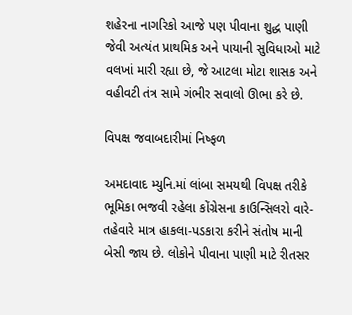શહેરના નાગરિકો આજે પણ પીવાના શુદ્ધ પાણી જેવી અત્યંત પ્રાથમિક અને પાયાની સુવિધાઓ માટે વલખાં મારી રહ્યા છે, જે આટલા મોટા શાસક અને વહીવટી તંત્ર સામે ગંભીર સવાલો ઊભા કરે છે.

વિપક્ષ જવાબદારીમાં નિષ્ફળ

અમદાવાદ મ્યુનિ.માં લાંબા સમયથી વિપક્ષ તરીકે ભૂમિકા ભજવી રહેલા કોંગ્રેસના કાઉન્સિલરો વારે-તહેવારે માત્ર હાકલા-પડકારા કરીને સંતોષ માની બેસી જાય છે. લોકોને પીવાના પાણી માટે રીતસર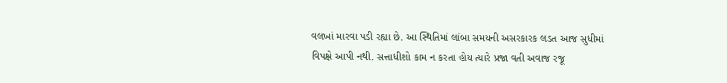વલખાં મારવા પડી રહ્યા છે. આ સ્થિતિમાં લાંબા સમયની અસરકારક લડત આજ સુધીમાં વિપક્ષે આપી નથી. સત્તાધીશો કામ ન કરતા હોય ત્યારે પ્રજા વતી અવાજ રજૂ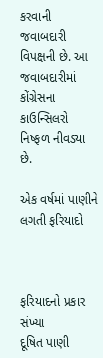કરવાની જવાબદારી વિપક્ષની છે. આ જવાબદારીમાં કોંગ્રેસના કાઉન્સિલરો નિષ્ફળ નીવડ્યા છે.

એક વર્ષમાં પાણીને લગતી ફરિયાદો



ફરિયાદનો પ્રકાર સંખ્યા
દૂષિત પાણી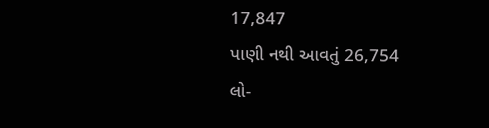17,847
પાણી નથી આવતું 26,754
લો-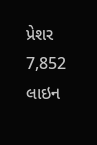પ્રેશર 7,852
લાઇન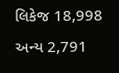લિકેજ 18,998
અન્ય 2,791